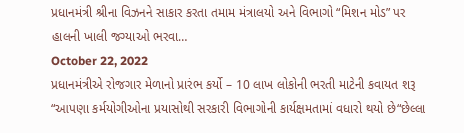પ્રધાનમંત્રી શ્રીના વિઝનને સાકાર કરતા તમામ મંત્રાલયો અને વિભાગો “મિશન મોડ” પર હાલની ખાલી જગ્યાઓ ભરવા…
October 22, 2022
પ્રધાનમંત્રીએ રોજગાર મેળાનો પ્રારંભ કર્યો – 10 લાખ લોકોની ભરતી માટેની કવાયત શરૂ
“આપણા કર્મયોગીઓના પ્રયાસોથી સરકારી વિભાગોની કાર્યક્ષમતામાં વધારો થયો છે“છેલ્લા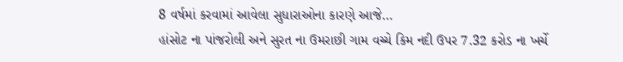8 વર્ષમાં કરવામાં આવેલા સુધારાઓના કારણે આજે…
હાંસોટ ના પાંજરોલી અને સુરત ના ઉમરાછી ગામ વચ્ચે કિમ નદી ઉપર 7.32 કરોડ ના ખર્ચે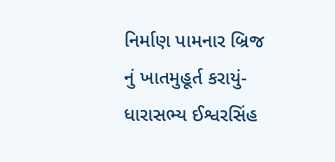નિર્માણ પામનાર બ્રિજ નું ખાતમુહૂર્ત કરાયું-ધારાસભ્ય ઈશ્વરસિંહ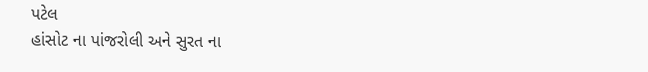પટેલ
હાંસોટ ના પાંજરોલી અને સુરત ના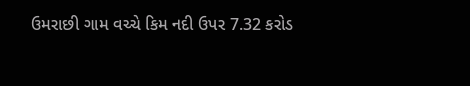ઉમરાછી ગામ વચ્ચે કિમ નદી ઉપર 7.32 કરોડ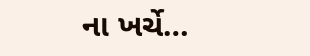ના ખર્ચે…